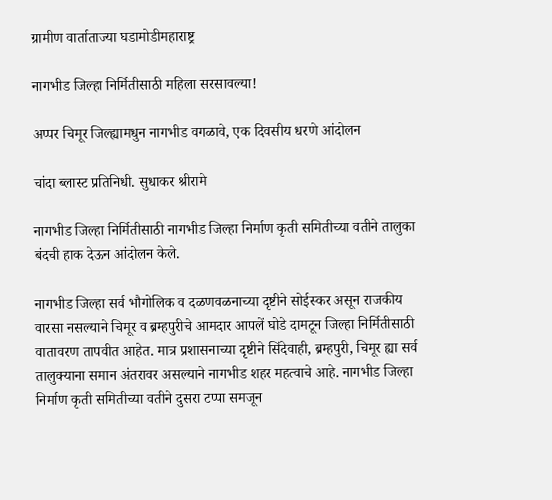ग्रामीण वार्ताताज्या घडामोडीमहाराष्ट्र

नागभीड जिल्हा निर्मितीसाठी महिला सरसावल्या!

अप्पर चिमूर जिल्ह्यामधुन नागभीड वगळावे, एक दिवसीय धरणे आंदोलन

चांदा ब्लास्ट प्रतिनिधी. सुधाकर श्रीरामे

नागभीड जिल्हा निर्मितीसाठी नागभीड जिल्हा निर्माण कृती समितीच्या वतीने तालुका बंदची हाक देऊन आंदोलन केले.

नागभीड जिल्हा सर्व भौगोलिक व दळणवळनाच्या दृष्टीने सोईस्कर असून राजकीय वारसा नसल्याने चिमूर व ब्रम्हपुरीचे आमदार आपलें घोडे दामटून जिल्हा निर्मितीसाठी वातावरण तापवीत आहेत. मात्र प्रशासनाच्या दृष्टीने सिंदेवाही, ब्रम्हपुरी, चिमूर ह्या सर्व तालुक्याना समान अंतरावर असल्याने नागभीड शहर महत्वाचे आहे. नागभीड जिल्हा निर्माण कृती समितीच्या वतीने दुसरा टप्पा समजून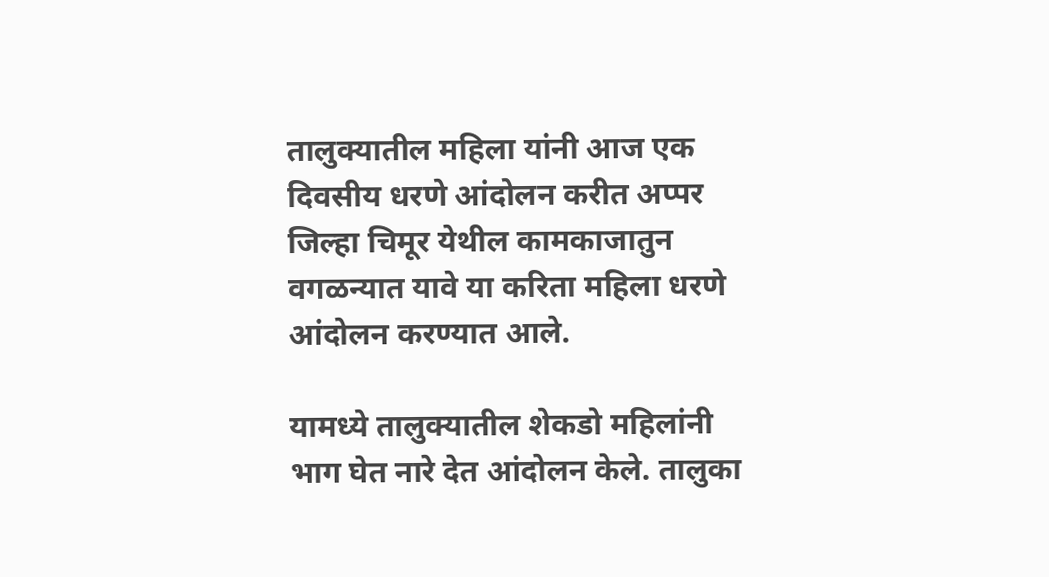तालुक्यातील महिला यांनी आज एक दिवसीय धरणे आंदोलन करीत अप्पर जिल्हा चिमूर येथील कामकाजातुन वगळन्यात यावे या करिता महिला धरणे आंदोलन करण्यात आले.

यामध्ये तालुक्यातील शेकडो महिलांनी भाग घेत नारे देत आंदोलन केले. तालुका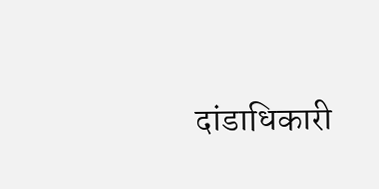दांडाधिकारी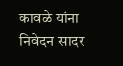कावळे यांना निवेदन सादर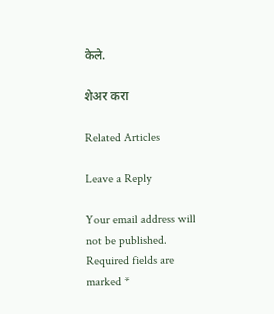केले.

शेअर करा

Related Articles

Leave a Reply

Your email address will not be published. Required fields are marked *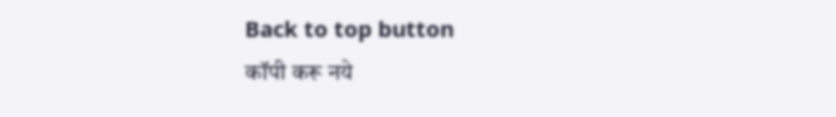Back to top button
कॉपी करू नये